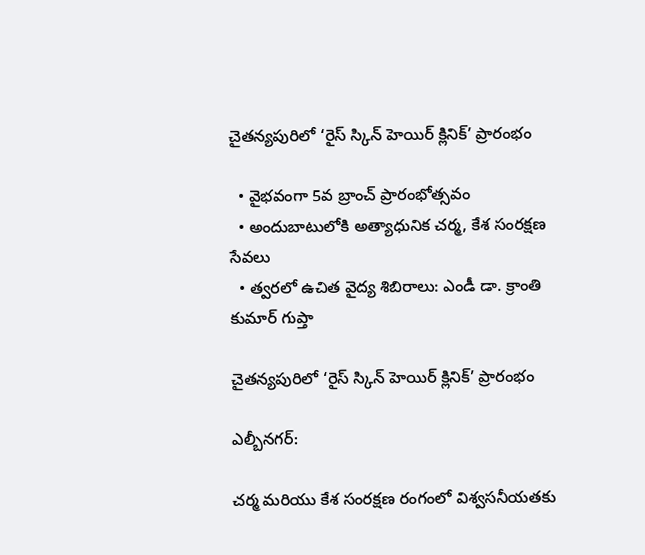చైతన్యపురిలో ‘రైస్ స్కిన్ హెయిర్ క్లినిక్’ ప్రారంభం

  • వైభవంగా 5వ బ్రాంచ్ ప్రారంభోత్సవం
  • అందుబాటులోకి అత్యాధునిక చర్మ, కేశ సంరక్షణ సేవలు
  • త్వరలో ఉచిత వైద్య శిబిరాలు: ఎండీ డా. క్రాంతి కుమార్ గుప్తా

చైతన్యపురిలో ‘రైస్ స్కిన్ హెయిర్ క్లినిక్’ ప్రారంభం

ఎల్బీనగర్:

చర్మ మరియు కేశ సంరక్షణ రంగంలో విశ్వసనీయతకు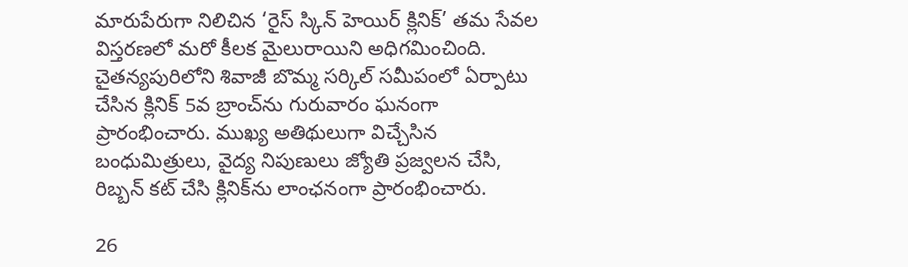మారుపేరుగా నిలిచిన ‘రైస్ స్కిన్ హెయిర్ క్లినిక్’ తమ సేవల విస్తరణలో మరో కీలక మైలురాయిని అధిగమించింది. చైతన్యపురిలోని శివాజీ బొమ్మ సర్కిల్ సమీపంలో ఏర్పాటు చేసిన క్లినిక్ 5వ బ్రాంచ్‌ను గురువారం ఘనంగా ప్రారంభించారు. ముఖ్య అతిథులుగా విచ్చేసిన బంధుమిత్రులు, వైద్య నిపుణులు జ్యోతి ప్రజ్వలన చేసి, రిబ్బన్ కట్ చేసి క్లినిక్‌ను లాంఛనంగా ప్రారంభించారు.

26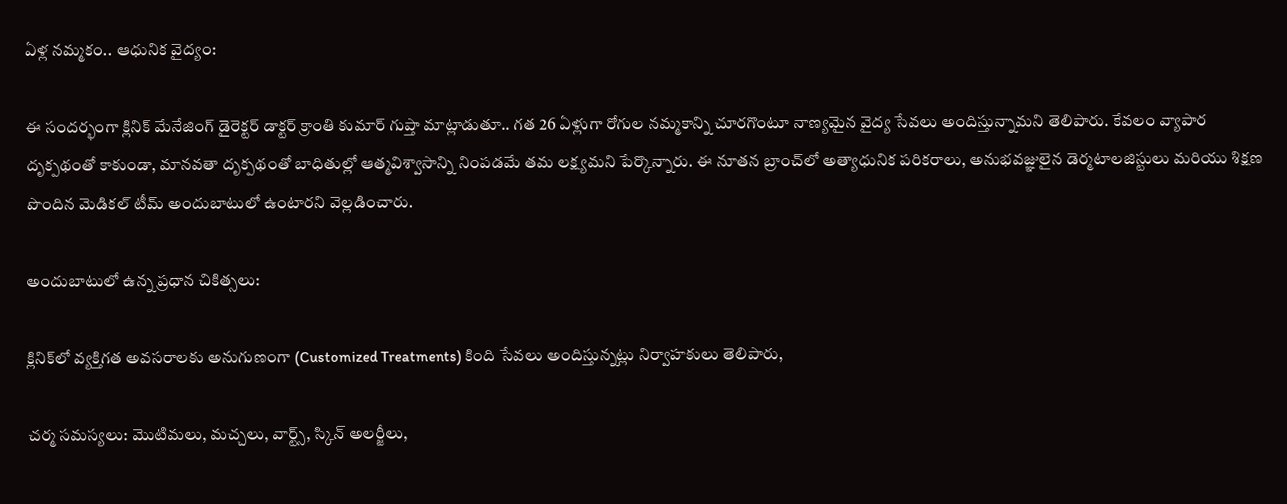ఏళ్ల నమ్మకం.. ఆధునిక వైద్యం:

ఈ సందర్భంగా క్లినిక్ మేనేజింగ్ డైరెక్టర్ డాక్టర్ క్రాంతి కుమార్ గుప్తా మాట్లాడుతూ.. గత 26 ఏళ్లుగా రోగుల నమ్మకాన్ని చూరగొంటూ నాణ్యమైన వైద్య సేవలు అందిస్తున్నామని తెలిపారు. కేవలం వ్యాపార దృక్పథంతో కాకుండా, మానవతా దృక్పథంతో బాధితుల్లో ఆత్మవిశ్వాసాన్ని నింపడమే తమ లక్ష్యమని పేర్కొన్నారు. ఈ నూతన బ్రాంచ్‌లో అత్యాధునిక పరికరాలు, అనుభవజ్ఞులైన డెర్మటాలజిస్టులు మరియు శిక్షణ పొందిన మెడికల్ టీమ్ అందుబాటులో ఉంటారని వెల్లడించారు.

అందుబాటులో ఉన్న ప్రధాన చికిత్సలు:

క్లినిక్‌లో వ్యక్తిగత అవసరాలకు అనుగుణంగా (Customized Treatments) కింది సేవలు అందిస్తున్నట్లు నిర్వాహకులు తెలిపారు,

చర్మ సమస్యలు: మొటిమలు, మచ్చలు, వార్ట్స్, స్కిన్ అలర్జీలు,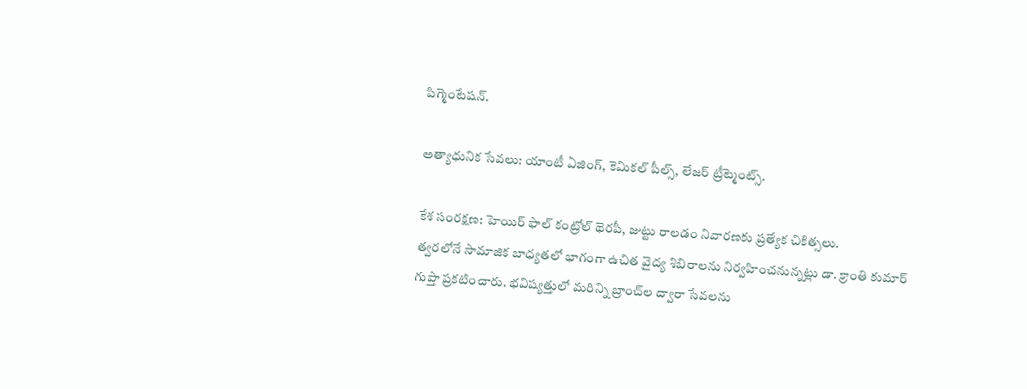పిగ్మెంటేషన్.

అత్యాధునిక సేవలు: యాంటీ ఏజింగ్, కెమికల్ పీల్స్, లేజర్ ట్రీట్మెంట్స్.

కేశ సంరక్షణ: హెయిర్ ఫాల్ కంట్రోల్ థెరపీ, జుట్టు రాలడం నివారణకు ప్రత్యేక చికిత్సలు.
త్వరలోనే సామాజిక బాధ్యతలో భాగంగా ఉచిత వైద్య శిబిరాలను నిర్వహించనున్నట్లు డా. క్రాంతి కుమార్ గుప్తా ప్రకటించారు. భవిష్యత్తులో మరిన్ని బ్రాంచ్‌ల ద్వారా సేవలను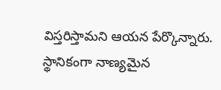విస్తరిస్తామని ఆయన పేర్కొన్నారు. స్థానికంగా నాణ్యమైన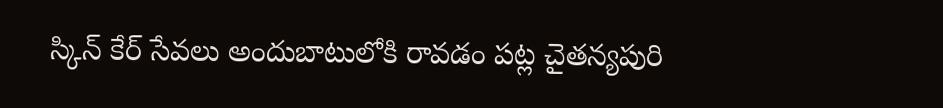స్కిన్ కేర్ సేవలు అందుబాటులోకి రావడం పట్ల చైతన్యపురి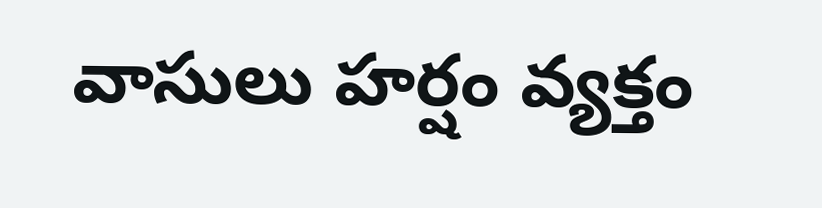వాసులు హర్షం వ్యక్తం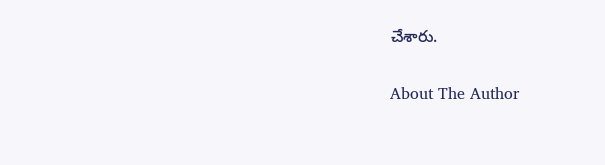చేశారు.

About The Author